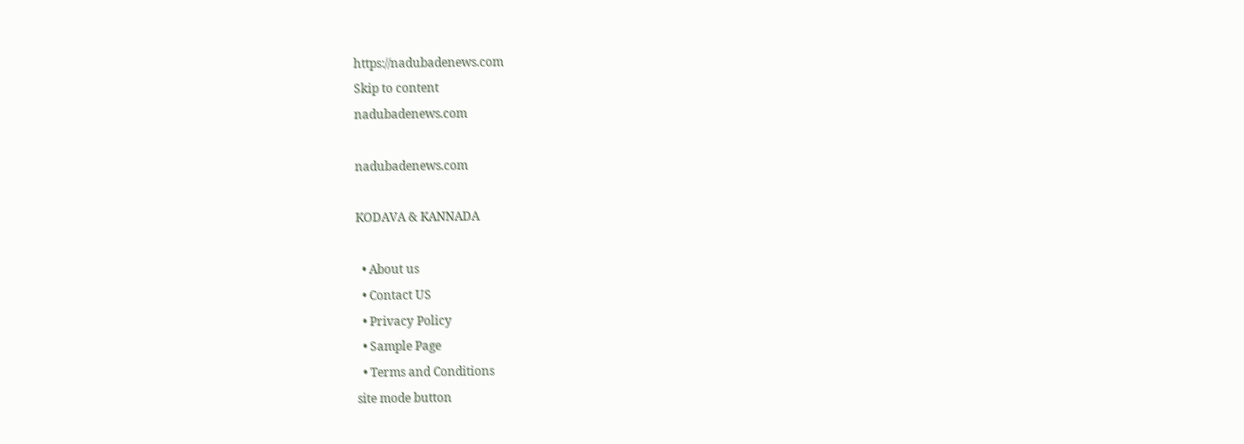https://nadubadenews.com
Skip to content
nadubadenews.com

nadubadenews.com

KODAVA & KANNADA

  • About us
  • Contact US
  • Privacy Policy
  • Sample Page
  • Terms and Conditions
site mode button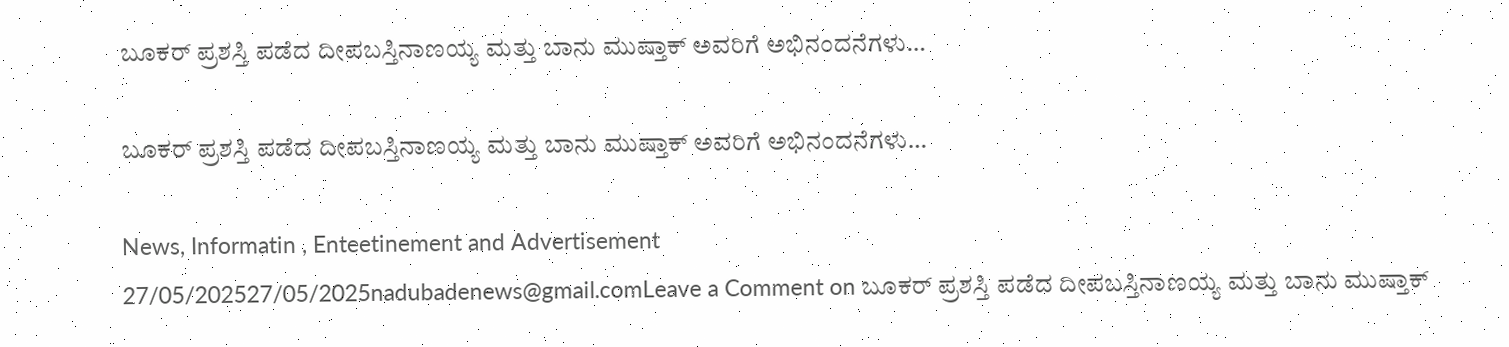ಬೂಕರ್‌ ಪ್ರಶಸ್ತಿ ಪಡೆದ ದೀಪಬಸ್ತಿನಾಣಯ್ಯ ಮತ್ತು ಬಾನು ಮುಷ್ತಾಕ್‌ ಅವರಿಗೆ ಅಭಿನಂದನೆಗಳು…

ಬೂಕರ್‌ ಪ್ರಶಸ್ತಿ ಪಡೆದ ದೀಪಬಸ್ತಿನಾಣಯ್ಯ ಮತ್ತು ಬಾನು ಮುಷ್ತಾಕ್‌ ಅವರಿಗೆ ಅಭಿನಂದನೆಗಳು…

News, Informatin , Enteetinement and Advertisement
27/05/202527/05/2025nadubadenews@gmail.comLeave a Comment on ಬೂಕರ್‌ ಪ್ರಶಸ್ತಿ ಪಡೆದ ದೀಪಬಸ್ತಿನಾಣಯ್ಯ ಮತ್ತು ಬಾನು ಮುಷ್ತಾಕ್‌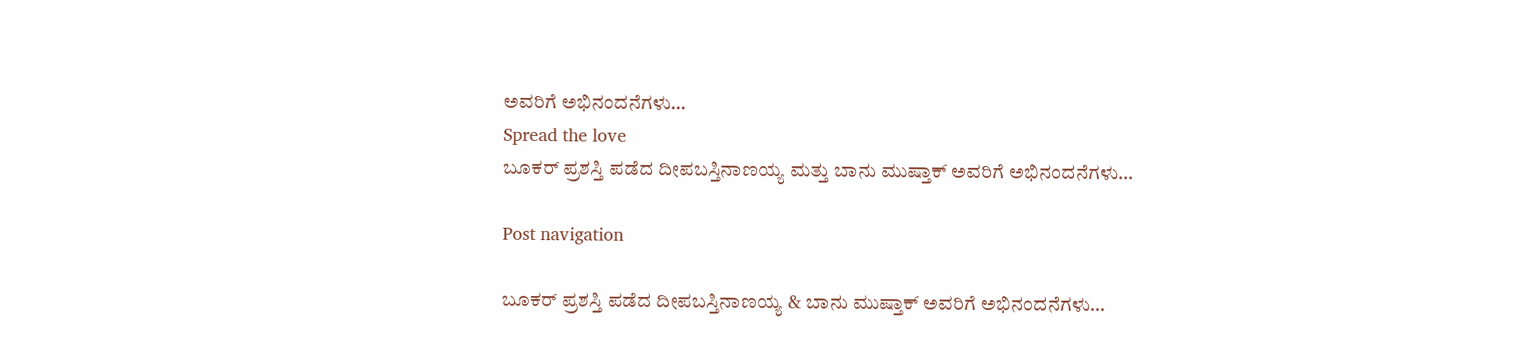ಅವರಿಗೆ ಅಭಿನಂದನೆಗಳು…
Spread the love
ಬೂಕರ್‌ ಪ್ರಶಸ್ತಿ ಪಡೆದ ದೀಪಬಸ್ತಿನಾಣಯ್ಯ ಮತ್ತು ಬಾನು ಮುಷ್ತಾಕ್‌ ಅವರಿಗೆ ಅಭಿನಂದನೆಗಳು…

Post navigation

ಬೂಕರ್‌ ಪ್ರಶಸ್ತಿ ಪಡೆದ ದೀಪಬಸ್ತಿನಾಣಯ್ಯ & ಬಾನು ಮುಷ್ತಾಕ್‌ ಅವರಿಗೆ ಅಭಿನಂದನೆಗಳು…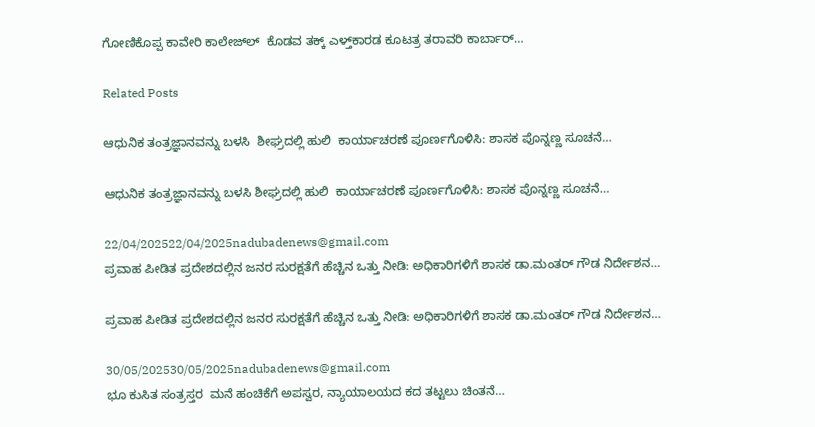ಗೋಣಿಕೊಪ್ಪ ಕಾವೇರಿ ಕಾಲೇಜ್‌ಲ್‌  ಕೊಡವ ತಕ್ಕ್ ಎಳ್ತ್‌ಕಾರಡ ಕೂಟತ್ರ ತರಾವರಿ ಕಾರ್ಬಾರ್…

Related Posts

ಆಧುನಿಕ ತಂತ್ರಜ್ಞಾನವನ್ನು ಬಳಸಿ  ಶೀಘ್ರದಲ್ಲಿ ಹುಲಿ  ಕಾರ್ಯಾಚರಣೆ ಪೂರ್ಣಗೊಳಿಸಿ: ಶಾಸಕ ಪೊನ್ನಣ್ಣ ಸೂಚನೆ…

ಆಧುನಿಕ ತಂತ್ರಜ್ಞಾನವನ್ನು ಬಳಸಿ ಶೀಘ್ರದಲ್ಲಿ ಹುಲಿ  ಕಾರ್ಯಾಚರಣೆ ಪೂರ್ಣಗೊಳಿಸಿ: ಶಾಸಕ ಪೊನ್ನಣ್ಣ ಸೂಚನೆ…

22/04/202522/04/2025nadubadenews@gmail.com
ಪ್ರವಾಹ ಪೀಡಿತ ಪ್ರದೇಶದಲ್ಲಿನ ಜನರ ಸುರಕ್ಷತೆಗೆ ಹೆಚ್ಚಿನ ಒತ್ತು ನೀಡಿ: ಅಧಿಕಾರಿಗಳಿಗೆ ಶಾಸಕ ಡಾ.ಮಂತರ್ ಗೌಡ ನಿರ್ದೇಶನ…

ಪ್ರವಾಹ ಪೀಡಿತ ಪ್ರದೇಶದಲ್ಲಿನ ಜನರ ಸುರಕ್ಷತೆಗೆ ಹೆಚ್ಚಿನ ಒತ್ತು ನೀಡಿ: ಅಧಿಕಾರಿಗಳಿಗೆ ಶಾಸಕ ಡಾ.ಮಂತರ್ ಗೌಡ ನಿರ್ದೇಶನ…

30/05/202530/05/2025nadubadenews@gmail.com
ಭೂ ಕುಸಿತ ಸಂತ್ರಸ್ತರ  ಮನೆ ಹಂಚಿಕೆಗೆ ಅಪಸ್ವರ, ನ್ಯಾಯಾಲಯದ ಕದ ತಟ್ಟಲು ಚಿಂತನೆ…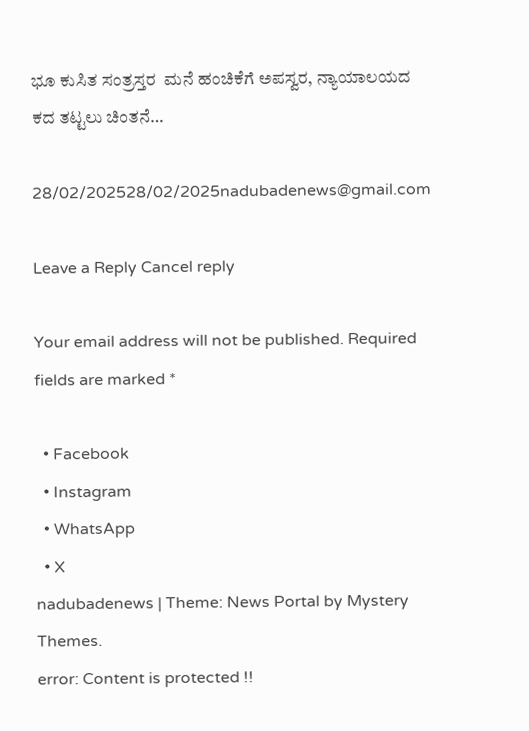ಭೂ ಕುಸಿತ ಸಂತ್ರಸ್ತರ  ಮನೆ ಹಂಚಿಕೆಗೆ ಅಪಸ್ವರ, ನ್ಯಾಯಾಲಯದ ಕದ ತಟ್ಟಲು ಚಿಂತನೆ…

28/02/202528/02/2025nadubadenews@gmail.com

Leave a Reply Cancel reply

Your email address will not be published. Required fields are marked *

  • Facebook
  • Instagram
  • WhatsApp
  • X
nadubadenews | Theme: News Portal by Mystery Themes.
error: Content is protected !!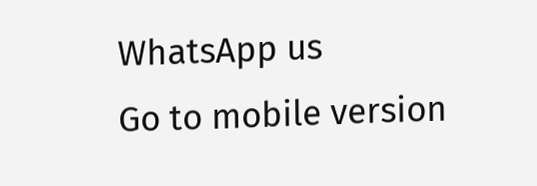WhatsApp us
Go to mobile version